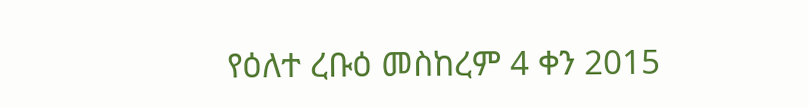የዕለተ ረቡዕ መስከረም 4 ቀን 2015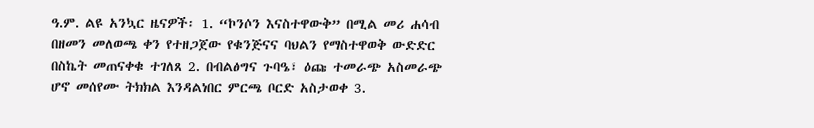ዓ.ም. ልዩ አንኳር ዜናዎች፡ 1. “ኮንሶን እናስተዋውቅ” በሚል መሪ ሐሳብ በዘመን መለወጫ ቀን የተዘጋጀው የቁንጅናና ባህልን የማስተዋወቅ ውድድር በስኬት መጠናቀቁ ተገለጸ 2. በብልፅግና ጉባዔ፣ ዕጩ ተመራጭ አስመራጭ ሆኖ መሰየሙ ትክክል እንዳልነበር ምርጫ ቦርድ አስታወቀ 3.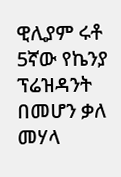ዊሊያም ሩቶ 5ኛው የኬንያ ፕሬዝዳንት በመሆን ቃለ መሃላ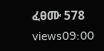ፈፀሙ 578 views09:00